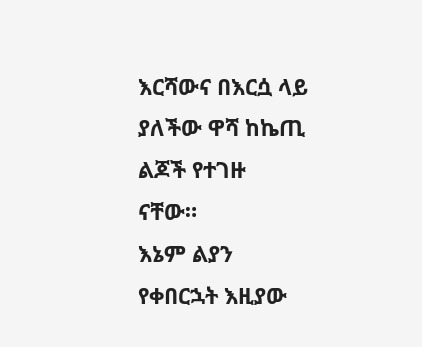እርሻውና በእርሷ ላይ ያለችው ዋሻ ከኬጢ ልጆች የተገዙ ናቸው።
እኔም ልያን የቀበርኋት እዚያው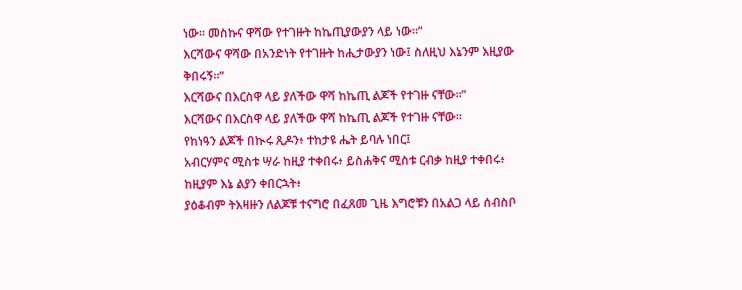ነው። መስኩና ዋሻው የተገዙት ከኬጢያውያን ላይ ነው።”
እርሻውና ዋሻው በአንድነት የተገዙት ከሒታውያን ነው፤ ስለዚህ እኔንም እዚያው ቅበሩኝ።”
እርሻውና በእርስዋ ላይ ያለችው ዋሻ ከኬጢ ልጆች የተገዙ ናቸው።”
እርሻውና በእርስዋ ላይ ያለችው ዋሻ ከኬጢ ልጆች የተገዙ ናቸው።
የከነዓን ልጆች በኲሩ ጺዶን፥ ተከታዩ ሔት ይባሉ ነበር፤
አብርሃምና ሚስቱ ሣራ ከዚያ ተቀበሩ፥ ይስሐቅና ሚስቱ ርብቃ ከዚያ ተቀበሩ፥ ከዚያም እኔ ልያን ቀበርኋት፥
ያዕቆብም ትእዛዙን ለልጆቹ ተናግሮ በፈጸመ ጊዜ እግሮቹን በአልጋ ላይ ሰብስቦ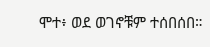ሞተ፥ ወደ ወገኖቹም ተሰበሰበ።